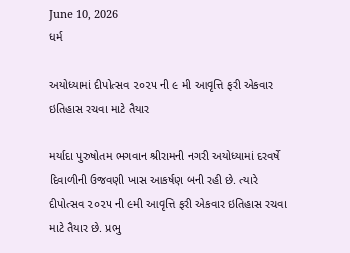June 10, 2026
ધર્મ

અયોધ્યામાં દીપોત્સવ ૨૦૨૫ ની ૯ મી આવૃત્તિ ફરી એકવાર ઇતિહાસ રચવા માટે તૈયાર

મર્યાદા પુરુષોતમ ભગવાન શ્રીરામની નગરી અયોધ્યામાં દરવર્ષે દિવાળીની ઉજવણી ખાસ આકર્ષણ બની રહી છે. ત્યારે દીપોત્સવ ૨૦૨૫ ની ૯મી આવૃત્તિ ફરી એકવાર ઇતિહાસ રચવા માટે તૈયાર છે. પ્રભુ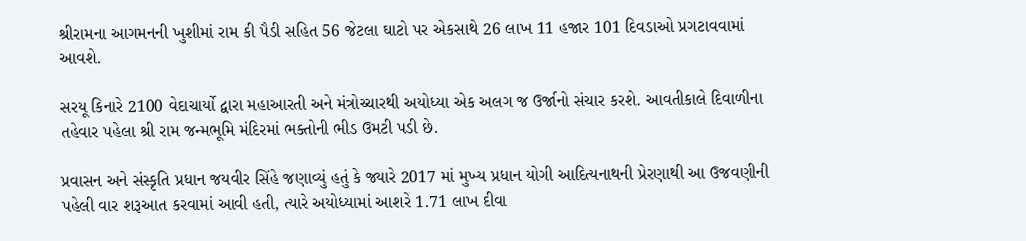શ્રીરામના આગમનની ખુશીમાં રામ કી પૈડી સહિત 56 જેટલા ઘાટો પર એકસાથે 26 લાખ 11 હજાર 101 દિવડાઓ પ્રગટાવવામાં આવશે.

સરયૂ કિનારે 2100 વેદાચાર્યો દ્વારા મહાઆરતી અને મંત્રોચ્ચારથી અયોધ્યા એક અલગ જ ઉર્જાનો સંચાર કરશે. આવતીકાલે દિવાળીના તહેવાર પહેલા શ્રી રામ જન્મભૂમિ મંદિરમાં ભક્તોની ભીડ ઉમટી પડી છે.

પ્રવાસન અને સંસ્કૃતિ પ્રધાન જયવીર સિંહે જણાવ્યું હતું કે જ્યારે 2017 માં મુખ્ય પ્રધાન યોગી આદિત્યનાથની પ્રેરણાથી આ ઉજવણીની પહેલી વાર શરૂઆત કરવામાં આવી હતી, ત્યારે અયોધ્યામાં આશરે 1.71 લાખ દીવા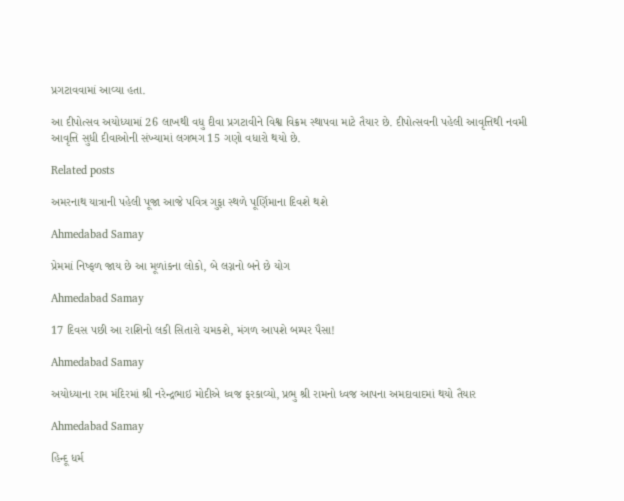પ્રગટાવવામાં આવ્યા હતા.

આ દીપોત્સવ અયોધ્યામાં 26 લાખથી વધુ દીવા પ્રગટાવીને વિશ્વ વિક્રમ સ્થાપવા માટે તૈયાર છે. દીપોત્સવની પહેલી આવૃત્તિથી નવમી આવૃત્તિ સુધી દીવાઓની સંખ્યામાં લગભગ 15 ગણો વધારો થયો છે.

Related posts

અમરનાથ યાત્રાની પહેલી પૂજા આજે પવિત્ર ગુફા સ્થળે પૂર્ણિમાના દિવશે થશે

Ahmedabad Samay

પ્રેમમાં નિષ્ફળ જાય છે આ મૂળાંકના લોકો, બે લગ્નનો બને છે યોગ

Ahmedabad Samay

17 દિવસ પછી આ રાશિનો લકી સિતારો ચમકશે, મંગળ આપશે બમ્પર પૈસા!

Ahmedabad Samay

અયોધ્‍યાના રામ મંદિરમાં શ્રી નરેન્દ્રભાઇ મોદીએ ધ્વજ ફરકાવ્યો, પ્રભુ શ્રી રામનો ધ્વજ આપના અમદાવાદમાં થયો તૈયાર

Ahmedabad Samay

હિન્દૂ ધર્મ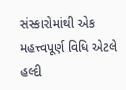સંસ્કારોમાંથી એક મહત્ત્વપૂર્ણ વિધિ એટલે હલ્દી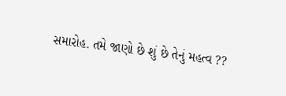સમારોહ. તમે જાણો છે શું છે તેનું મહત્વ ??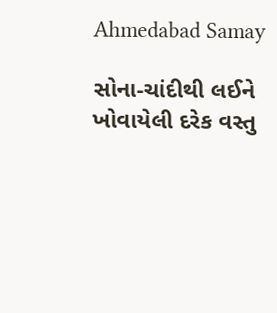Ahmedabad Samay

સોના-ચાંદીથી લઈને ખોવાયેલી દરેક વસ્તુ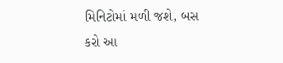મિનિટોમાં મળી જશે, બસ કરો આ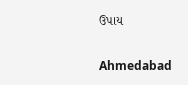ઉપાય

Ahmedabad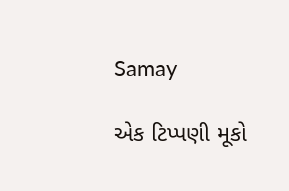Samay

એક ટિપ્પણી મૂકો